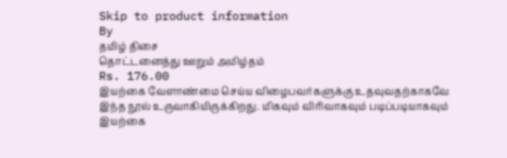Skip to product information
By
தமிழ் திசை
தொட்டனைத்து ஊறும் அமிழ்தம்
Rs. 176.00
இயற்கை வேளாண்மை செய்ய விழைபவர்களுக்கு உதவுவதற்காகவே இந்த நூல் உருவாகியிருக்கிறது. மிகவும் விரிவாகவும் படிப்படியாகவும் இயற்கை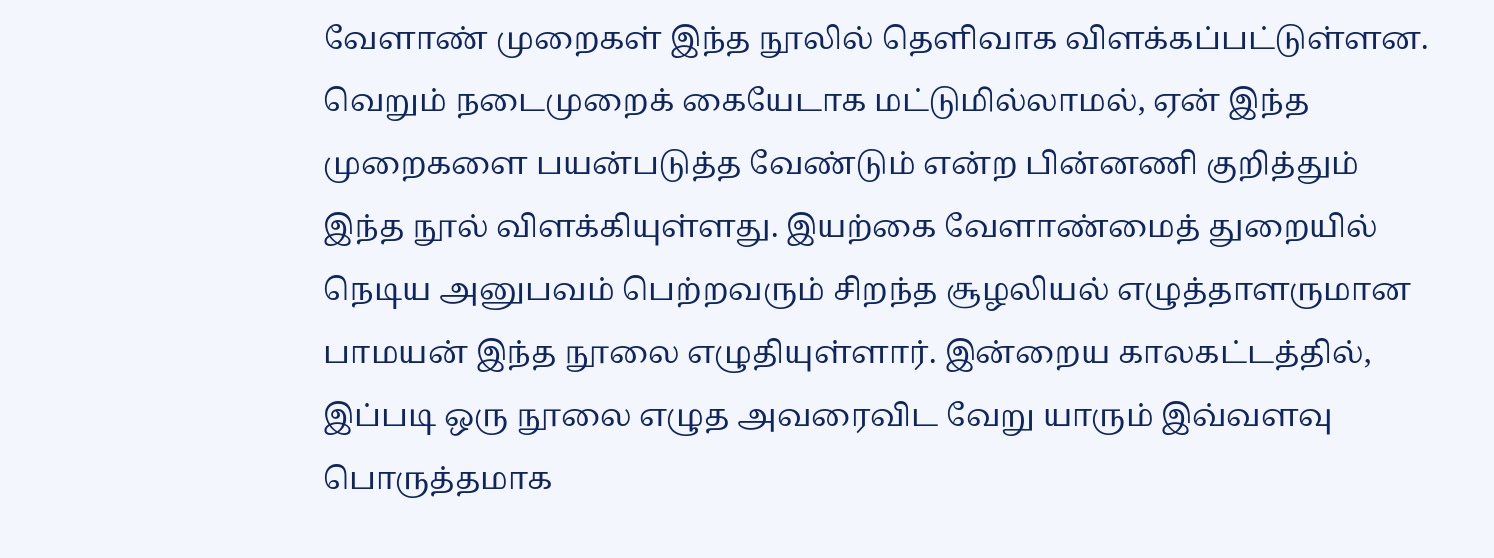வேளாண் முறைகள் இந்த நூலில் தெளிவாக விளக்கப்பட்டுள்ளன. வெறும் நடைமுறைக் கையேடாக மட்டுமில்லாமல், ஏன் இந்த முறைகளை பயன்படுத்த வேண்டும் என்ற பின்னணி குறித்தும் இந்த நூல் விளக்கியுள்ளது. இயற்கை வேளாண்மைத் துறையில் நெடிய அனுபவம் பெற்றவரும் சிறந்த சூழலியல் எழுத்தாளருமான பாமயன் இந்த நூலை எழுதியுள்ளார். இன்றைய காலகட்டத்தில், இப்படி ஒரு நூலை எழுத அவரைவிட வேறு யாரும் இவ்வளவு பொருத்தமாக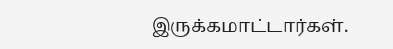இருக்கமாட்டார்கள்.